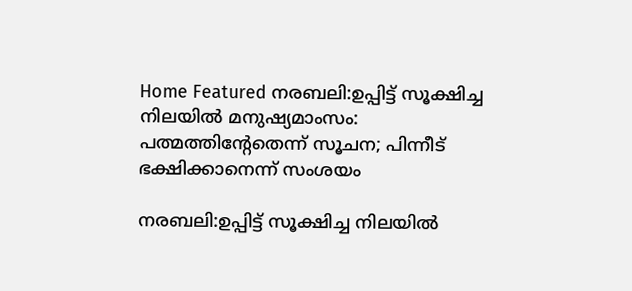Home Featured നരബലി:ഉപ്പിട്ട് സൂക്ഷിച്ച നിലയില്‍ മനുഷ്യമാംസം: പത്മത്തിന്റേതെന്ന് സൂചന; പിന്നീട് ഭക്ഷിക്കാനെന്ന് സംശയം

നരബലി:ഉപ്പിട്ട് സൂക്ഷിച്ച നിലയില്‍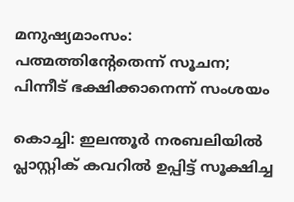മനുഷ്യമാംസം: പത്മത്തിന്റേതെന്ന് സൂചന; പിന്നീട് ഭക്ഷിക്കാനെന്ന് സംശയം

കൊച്ചി: ഇലന്തൂര്‍ നരബലിയില്‍ പ്ലാസ്റ്റിക് കവറില്‍ ഉപ്പിട്ട് സൂക്ഷിച്ച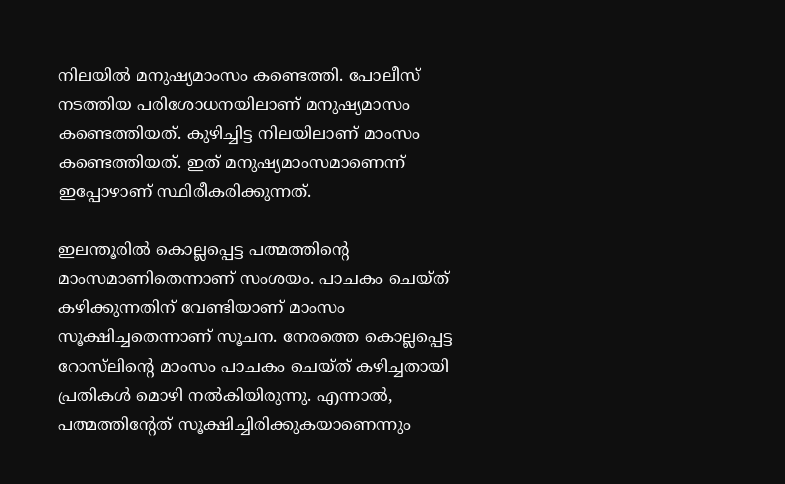നിലയില്‍ മനുഷ്യമാംസം കണ്ടെത്തി. പോലീസ് നടത്തിയ പരിശോധനയിലാണ് മനുഷ്യമാസം കണ്ടെത്തിയത്. കുഴിച്ചിട്ട നിലയിലാണ് മാംസം കണ്ടെത്തിയത്. ഇത് മനുഷ്യമാംസമാണെന്ന് ഇപ്പോഴാണ് സ്ഥിരീകരിക്കുന്നത്.

ഇലന്തൂരില്‍ കൊല്ലപ്പെട്ട പത്മത്തിന്റെ മാംസമാണിതെന്നാണ് സംശയം. പാചകം ചെയ്ത് കഴിക്കുന്നതിന് വേണ്ടിയാണ് മാംസം സൂക്ഷിച്ചതെന്നാണ് സൂചന. നേരത്തെ കൊല്ലപ്പെട്ട റോസ്‌ലിന്റെ മാംസം പാചകം ചെയ്ത് കഴിച്ചതായി പ്രതികള്‍ മൊഴി നല്‍കിയിരുന്നു. എന്നാല്‍, പത്മത്തിന്റേത് സൂക്ഷിച്ചിരിക്കുകയാണെന്നും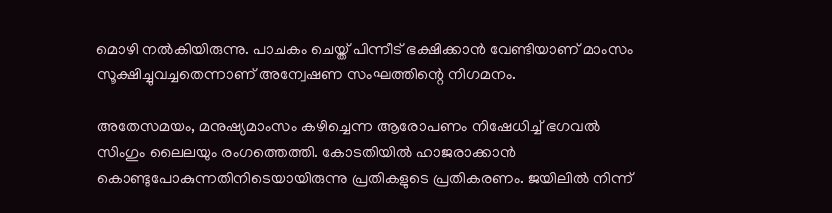മൊഴി നല്‍കിയിരുന്നു. പാചകം ചെയ്ത് പിന്നീട് ഭക്ഷിക്കാന്‍ വേണ്ടിയാണ് മാംസം സൂക്ഷിച്ചുവച്ചതെന്നാണ് അന്വേഷണ സംഘത്തിന്റെ നിഗമനം.

അതേസമയം, മനുഷ്യമാംസം കഴിച്ചെന്ന ആരോപണം നിഷേധിച്ച് ഭഗവല്‍ സിംഗും ലൈലയും രംഗത്തെത്തി. കോടതിയില്‍ ഹാജരാക്കാന്‍ കൊണ്ടുപോകുന്നതിനിടെയായിരുന്നു പ്രതികളുടെ പ്രതികരണം. ജയിലില്‍ നിന്ന്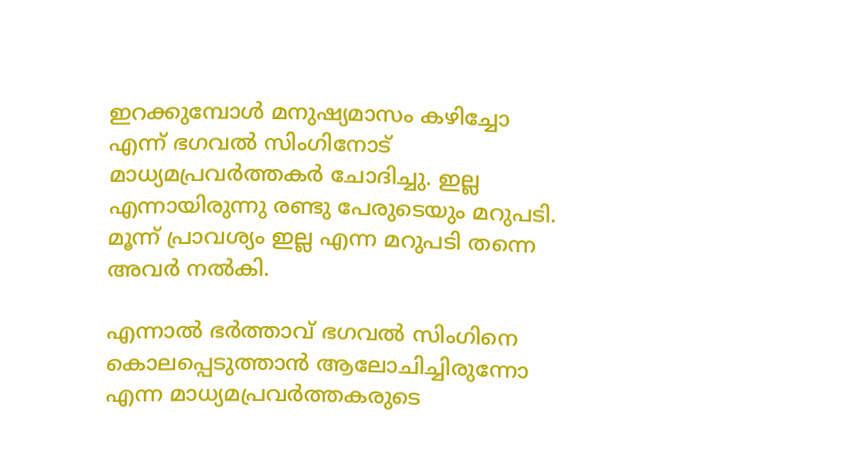ഇറക്കുമ്പോള്‍ മനുഷ്യമാസം കഴിച്ചോ എന്ന് ഭഗവല്‍ സിംഗിനോട് മാധ്യമപ്രവര്‍ത്തകര്‍ ചോദിച്ചു. ഇല്ല എന്നായിരുന്നു രണ്ടു പേരുടെയും മറുപടി. മൂന്ന് പ്രാവശ്യം ഇല്ല എന്ന മറുപടി തന്നെ അവര്‍ നല്‍കി.

എന്നാല്‍ ഭര്‍ത്താവ് ഭഗവല്‍ സിംഗിനെ കൊലപ്പെടുത്താന്‍ ആലോചിച്ചിരുന്നോ എന്ന മാധ്യമപ്രവര്‍ത്തകരുടെ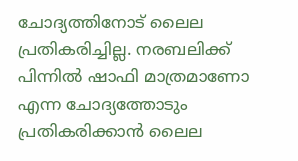ചോദ്യത്തിനോട് ലൈല പ്രതികരിച്ചില്ല. നരബലിക്ക് പിന്നില്‍ ഷാഫി മാത്രമാണോ എന്ന ചോദ്യത്തോടും പ്രതികരിക്കാന്‍ ലൈല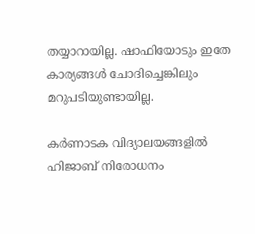തയ്യാറായില്ല. ഷാഫിയോടും ഇതേ കാര്യങ്ങള്‍ ചോദിച്ചെങ്കിലും മറുപടിയുണ്ടായില്ല.

കര്‍ണാടക വിദ്യാലയങ്ങളില്‍ ഹിജാബ്‌ നിരോധനം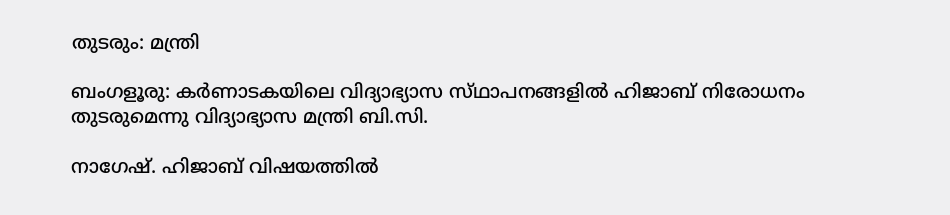തുടരും: മന്ത്രി

ബംഗളൂരു: കര്‍ണാടകയിലെ വിദ്യാഭ്യാസ സ്‌ഥാപനങ്ങളില്‍ ഹിജാബ്‌ നിരോധനം തുടരുമെന്നു വിദ്യാഭ്യാസ മന്ത്രി ബി.സി.

നാഗേഷ്‌. ഹിജാബ്‌ വിഷയത്തില്‍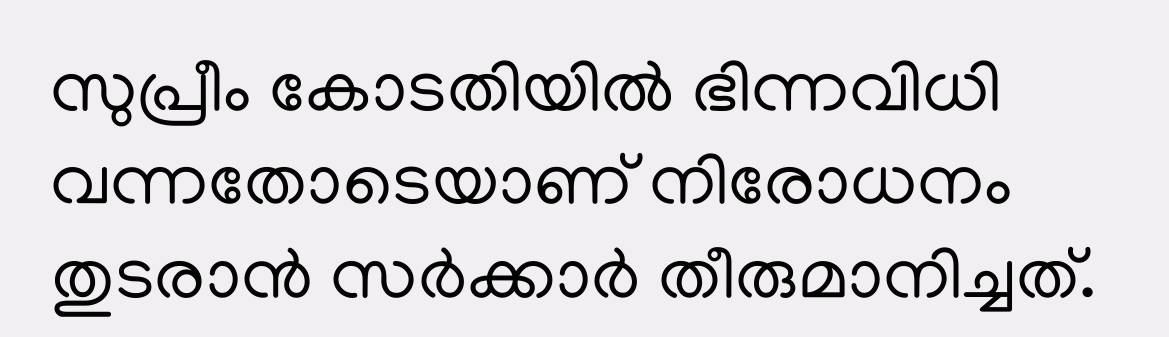സുപ്രീം കോടതിയില്‍ ഭിന്നവിധി വന്നതോടെയാണ്‌ നിരോധനം തുടരാന്‍ സര്‍ക്കാര്‍ തീരുമാനിച്ചത്‌.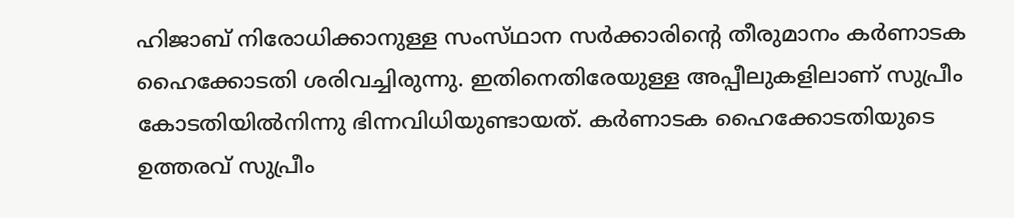ഹിജാബ്‌ നിരോധിക്കാനുള്ള സംസ്‌ഥാന സര്‍ക്കാരിന്റെ തീരുമാനം കര്‍ണാടക ഹൈക്കോടതി ശരിവച്ചിരുന്നു. ഇതിനെതിരേയുള്ള അപ്പീലുകളിലാണ്‌ സുപ്രീം കോടതിയില്‍നിന്നു ഭിന്നവിധിയുണ്ടായത്‌. കര്‍ണാടക ഹൈക്കോടതിയുടെ ഉത്തരവ്‌ സുപ്രീം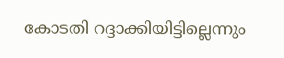കോടതി റദ്ദാക്കിയിട്ടില്ലെന്നും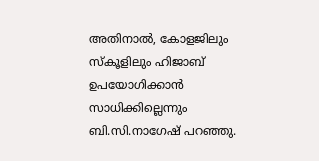അതിനാല്‍, കോളജിലും സ്‌കൂളിലും ഹിജാബ്‌ ഉപയോഗിക്കാന്‍ സാധിക്കില്ലെന്നും ബി.സി.നാഗേഷ്‌ പറഞ്ഞു.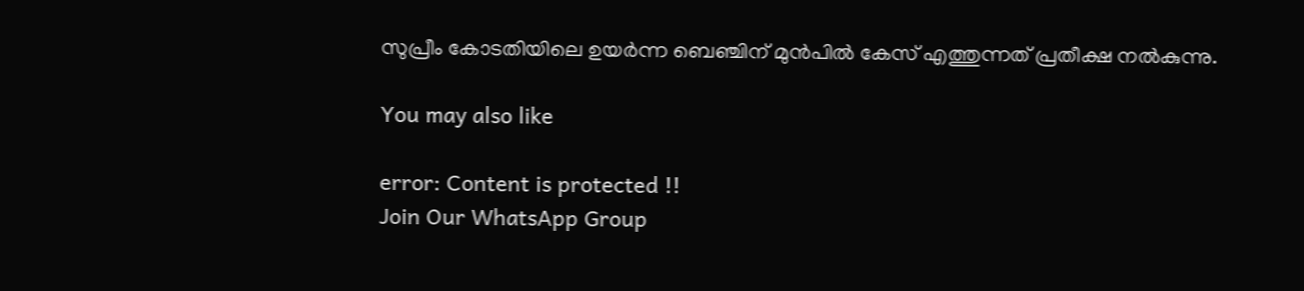സുപ്രീം കോടതിയിലെ ഉയര്‍ന്ന ബെഞ്ചിന്‌ മുന്‍പില്‍ കേസ്‌ എത്തുന്നത്‌ പ്രതീക്ഷ നല്‍കുന്നു.

You may also like

error: Content is protected !!
Join Our WhatsApp Group